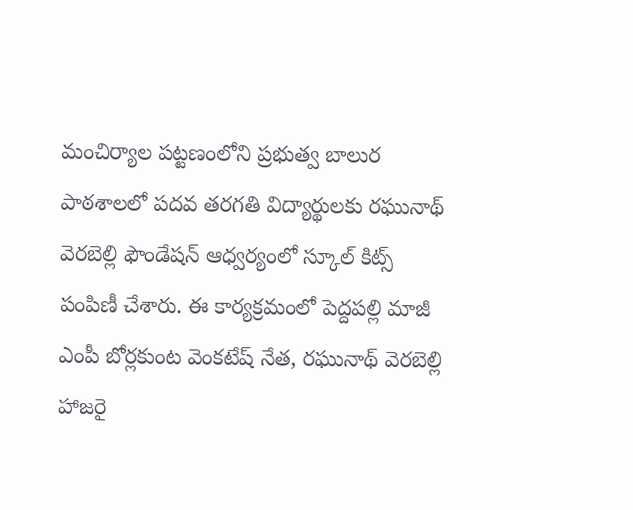మంచిర్యాల పట్టణంలోని ప్రభుత్వ బాలుర పాఠశాలలో పదవ తరగతి విద్యార్థులకు రఘునాథ్ వెరబెల్లి ఫౌండేషన్ ఆధ్వర్యంలో స్కూల్ కిట్స్ పంపిణీ చేశారు. ఈ కార్యక్రమంలో పెద్దపల్లి మాజీ ఎంపీ బోర్లకుంట వెంకటేష్ నేత, రఘునాథ్ వెరబెల్లి హాజరై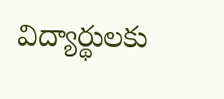విద్యార్థులకు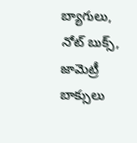బ్యాగులు, నోట్ బుక్స్, జామెట్రీ బాక్సులు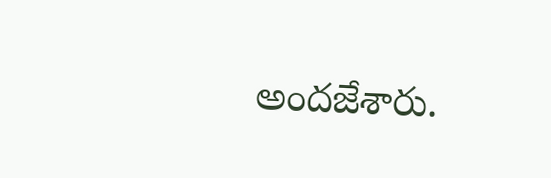అందజేశారు.